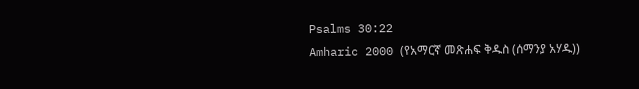Psalms 30:22
Amharic 2000 (የአማርኛ መጽሐፍ ቅዱስ (ሰማንያ አሃዱ))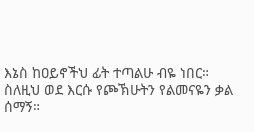እኔስ ከዐይኖችህ ፊት ተጣልሁ ብዬ ነበር። ስለዚህ ወደ እርሱ የጮኽሁትን የልመናዬን ቃል ሰማኝ።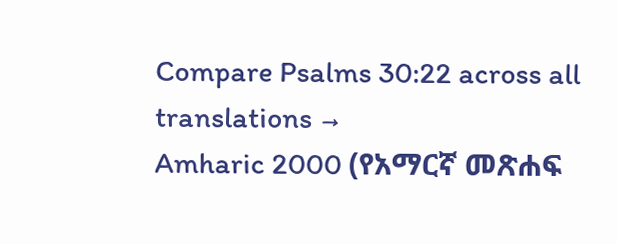Compare Psalms 30:22 across all translations →
Amharic 2000 (የአማርኛ መጽሐፍ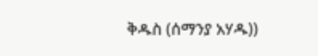ቅዱስ (ሰማንያ አሃዱ))